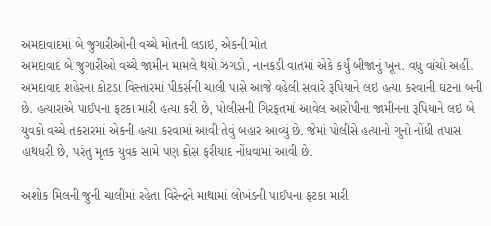અમદાવાદમાં બે જુગારીઓની વચ્ચે મોતની લડાઇ, એકની મોત
અમદાવાદ બે જુગારીઓ વચ્ચે જામીન મામલે થયો ઝગડો, નાનકડી વાતમાં એકે કર્યું બીજાનું ખૂન. વધુ વાંચો અહીં.
અમદાવાદ શહેરના કોટડા વિસ્તારમાં પીકર્સની ચાલી પાસે આજે વહેલી સવારે રૂપિયાને લઇ હત્યા કરવાની ઘટના બની છે. હત્યારાએ પાઈપના ફટકા મારી હત્યા કરી છે, પોલીસની ગિરફતમાં આવેલ આરોપીના જામીનના રૂપિયાને લઇ બે યુવકો વચ્ચે તકરારમાં એકની હત્યા કરવામાં આવી તેવું બહાર આવ્યું છે. જેમાં પોલીસે હત્યાનો ગુનો નોંધી તપાસ હાથધરી છે, પરંતુ મૃતક યુવક સામે પણ ક્રોસ ફરીયાદ નોંધવામાં આવી છે.

અશોક મિલની જુની ચાલીમાં રહેતા વિરેન્દ્રને માથામાં લોખંડની પાઈપના ફટકા મારી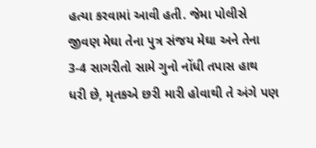હત્યા કરવામાં આવી હતી. જેમા પોલીસે જીવણ મેઘા તેના પુત્ર સંજય મેઘા અને તેના 3-4 સાગરીતો સામે ગુનો નોંધી તપાસ હાથ ધરી છે, મૃતકએ છરી મારી હોવાથી તે અંગે પણ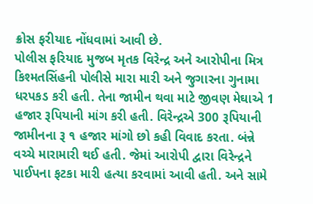ક્રોસ ફરીયાદ નોંધવામાં આવી છે.
પોલીસ ફરિયાદ મુજબ મૃતક વિરેન્દ્ર અને આરોપીના મિત્ર કિશ્મતસિંહની પોલીસે મારા મારી અને જુગારના ગુનામા ધરપકડ કરી હતી. તેના જામીન થવા માટે જીવણ મેઘાએ 1 હજાર રૂપિયાની માંગ કરી હતી. વિરેન્દ્રએ 300 રૂપિયાની જામીનના રૂ ૧ હજાર માંગો છો કહી વિવાદ કરતા. બંન્ને વચ્ચે મારામારી થઈ હતી. જેમાં આરોપી દ્વારા વિરેન્દ્રને પાઈપના ફટકા મારી હત્યા કરવામાં આવી હતી. અને સામે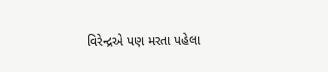વિરેન્દ્રએ પણ મરતા પહેલા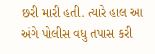છરી મારી હતી. ત્યારે હાલ આ અંગે પોલીસ વધુ તપાસ કરી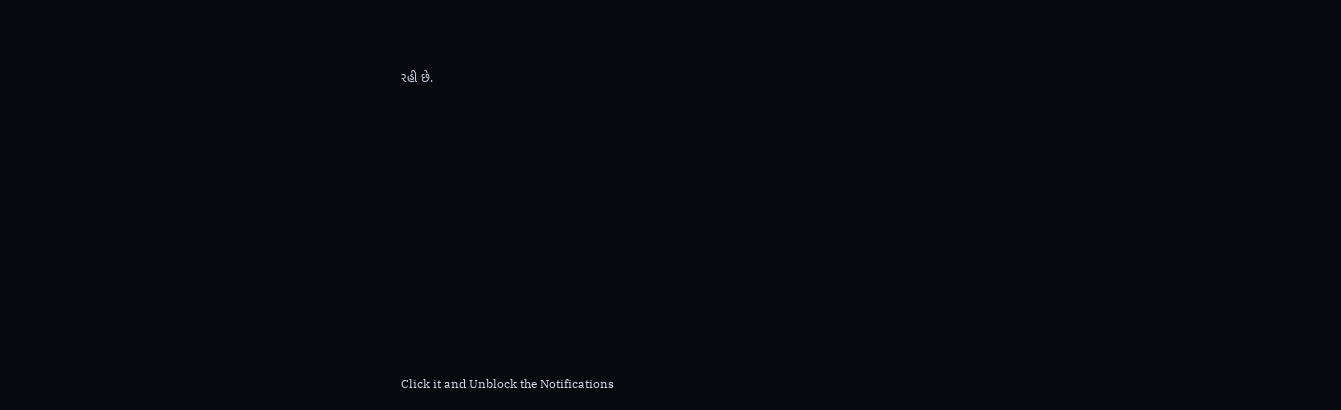રહી છે.












Click it and Unblock the Notifications